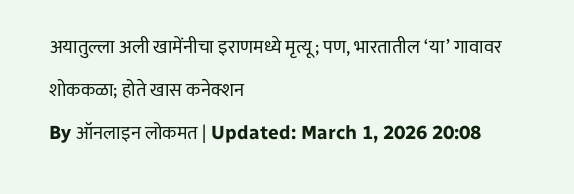अयातुल्ला अली खामेंनीचा इराणमध्ये मृत्यू; पण, भारतातील ‘या’ गावावर शोककळा; होते खास कनेक्शन
By ऑनलाइन लोकमत | Updated: March 1, 2026 20:08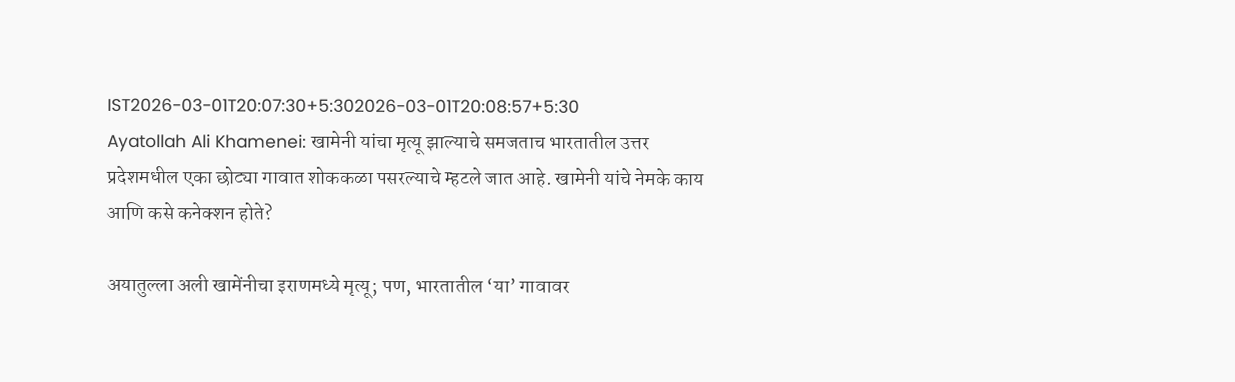IST2026-03-01T20:07:30+5:302026-03-01T20:08:57+5:30
Ayatollah Ali Khamenei: खामेनी यांचा मृत्यू झाल्याचे समजताच भारतातील उत्तर प्रदेशमधील एका छोट्या गावात शोककळा पसरल्याचे म्हटले जात आहे. खामेनी यांचे नेमके काय आणि कसे कनेक्शन होते?

अयातुल्ला अली खामेंनीचा इराणमध्ये मृत्यू; पण, भारतातील ‘या’ गावावर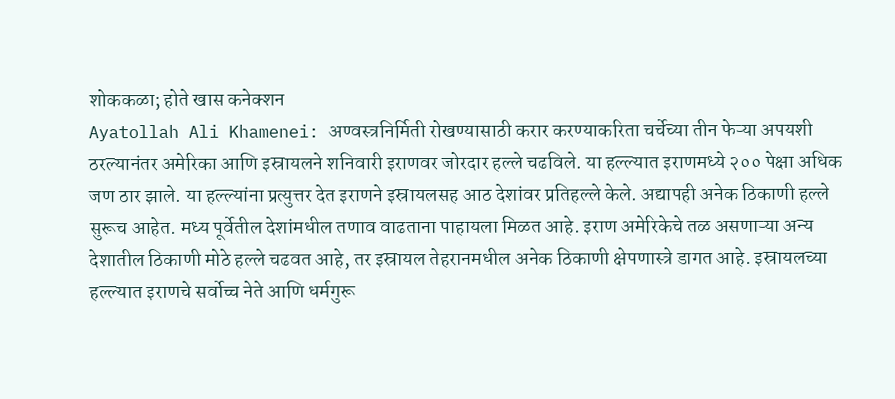शोककळा; होते खास कनेक्शन
Ayatollah Ali Khamenei: अण्वस्त्रनिर्मिती रोखण्यासाठी करार करण्याकरिता चर्चेच्या तीन फेऱ्या अपयशी ठरल्यानंतर अमेरिका आणि इस्रायलने शनिवारी इराणवर जोरदार हल्ले चढविले. या हल्ल्यात इराणमध्ये २०० पेक्षा अधिक जण ठार झाले. या हल्ल्यांना प्रत्युत्तर देत इराणने इस्रायलसह आठ देशांवर प्रतिहल्ले केले. अद्यापही अनेक ठिकाणी हल्ले सुरूच आहेत. मध्य पूर्वेतील देशांमधील तणाव वाढताना पाहायला मिळत आहे. इराण अमेरिकेचे तळ असणाऱ्या अन्य देशातील ठिकाणी मोठे हल्ले चढवत आहे, तर इस्रायल तेहरानमधील अनेक ठिकाणी क्षेपणास्त्रे डागत आहे. इस्रायलच्या हल्ल्यात इराणचे सर्वोच्च नेते आणि धर्मगुरू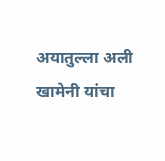अयातुल्ला अली खामेनी यांचा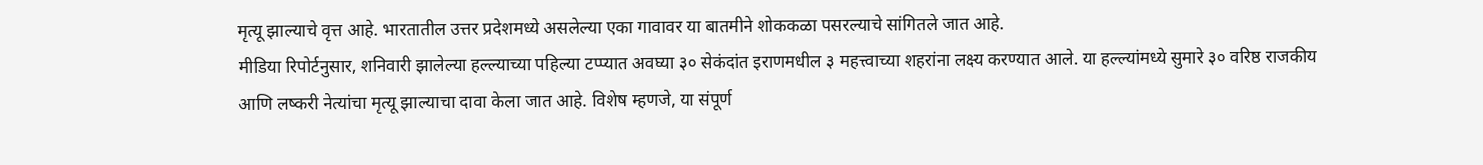मृत्यू झाल्याचे वृत्त आहे. भारतातील उत्तर प्रदेशमध्ये असलेल्या एका गावावर या बातमीने शोककळा पसरल्याचे सांगितले जात आहे.
मीडिया रिपोर्टनुसार, शनिवारी झालेल्या हल्ल्याच्या पहिल्या टप्प्यात अवघ्या ३० सेकंदांत इराणमधील ३ महत्त्वाच्या शहरांना लक्ष्य करण्यात आले. या हल्ल्यांमध्ये सुमारे ३० वरिष्ठ राजकीय आणि लष्करी नेत्यांचा मृत्यू झाल्याचा दावा केला जात आहे. विशेष म्हणजे, या संपूर्ण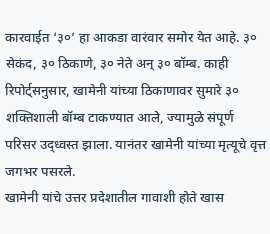कारवाईत ‘३०’ हा आकडा वारंवार समोर येत आहे. ३० सेकंद, ३० ठिकाणे, ३० नेते अन् ३० बॉम्ब. काही रिपोर्ट्सनुसार, खामेनी यांच्या ठिकाणावर सुमारे ३० शक्तिशाली बॉम्ब टाकण्यात आले, ज्यामुळे संपूर्ण परिसर उद्ध्वस्त झाला. यानंतर खामेनी यांच्या मृत्यूचे वृत्त जगभर पसरले.
खामेनी यांचे उत्तर प्रदेशातील गावाशी होते खास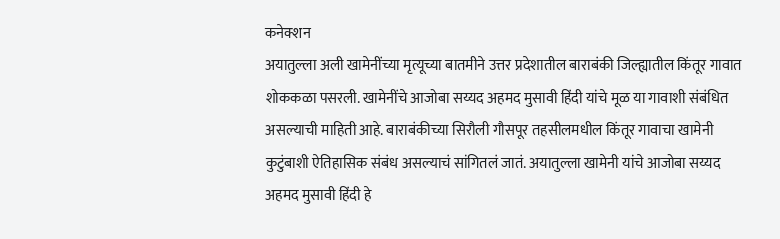कनेक्शन
अयातुल्ला अली खामेनींच्या मृत्यूच्या बातमीने उत्तर प्रदेशातील बाराबंकी जिल्ह्यातील किंतूर गावात शोककळा पसरली. खामेनींचे आजोबा सय्यद अहमद मुसावी हिंदी यांचे मूळ या गावाशी संबंधित असल्याची माहिती आहे. बाराबंकीच्या सिरौली गौसपूर तहसीलमधील किंतूर गावाचा खामेनी कुटुंबाशी ऐतिहासिक संबंध असल्याचं सांगितलं जातं. अयातुल्ला खामेनी यांचे आजोबा सय्यद अहमद मुसावी हिंदी हे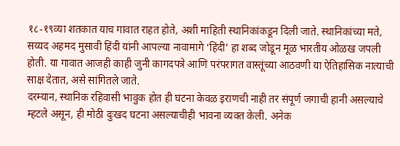१८-१९व्या शतकात याच गावात राहत होते, अशी माहिती स्थानिकांकडून दिली जाते. स्थानिकांच्या मते, सय्यद अहमद मुसावी हिंदी यांनी आपल्या नावामागे ‘हिंदी’ हा शब्द जोडून मूळ भारतीय ओळख जपली होती. या गावात आजही काही जुनी कागदपत्रे आणि परंपरागत वास्तूंच्या आठवणी या ऐतिहासिक नात्याची साक्ष देतात, असे सांगितले जाते.
दरम्यान, स्थानिक रहिवासी भावुक होत ही घटना केवळ इराणची नाही तर संपूर्ण जगाची हानी असल्याचे म्हटले असून, ही मोठी दुःखद घटना असल्याचीही भावना व्यक्त केली. अनेक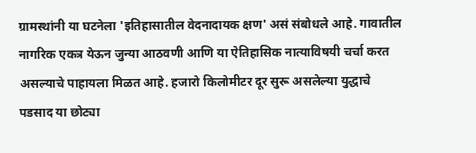ग्रामस्थांनी या घटनेला 'इतिहासातील वेदनादायक क्षण' असं संबोधले आहे. गावातील नागरिक एकत्र येऊन जुन्या आठवणी आणि या ऐतिहासिक नात्याविषयी चर्चा करत असल्याचे पाहायला मिळत आहे. हजारो किलोमीटर दूर सुरू असलेल्या युद्धाचे पडसाद या छोट्या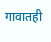गावातही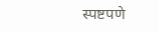स्पष्टपणे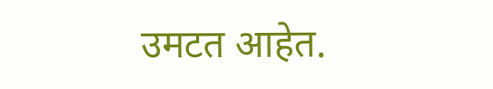उमटत आहेत.